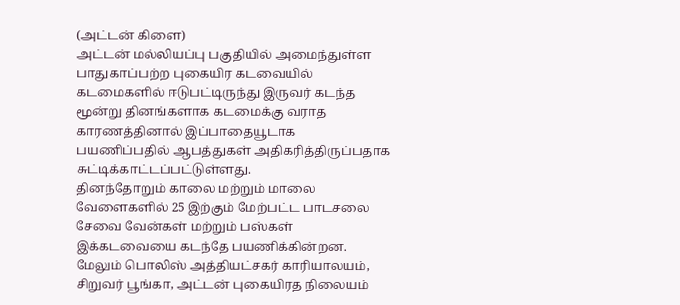(அட்டன் கிளை)
அட்டன் மல்லியப்பு பகுதியில் அமைந்துள்ள பாதுகாப்பற்ற புகையிர கடவையில் கடமைகளில் ஈடுபட்டிருந்து இருவர் கடந்த மூன்று தினங்களாக கடமைக்கு வராத காரணத்தினால் இப்பாதையூடாக பயணிப்பதில் ஆபத்துகள் அதிகரித்திருப்பதாக சுட்டிக்காட்டப்பட்டுள்ளது.
தினந்தோறும் காலை மற்றும் மாலை வேளைகளில் 25 இற்கும் மேற்பட்ட பாடசலை சேவை வேன்கள் மற்றும் பஸ்கள் இக்கடவையை கடந்தே பயணிக்கின்றன.
மேலும் பொலிஸ் அத்தியட்சகர் காரியாலயம், சிறுவர் பூங்கா, அட்டன் புகையிரத நிலையம்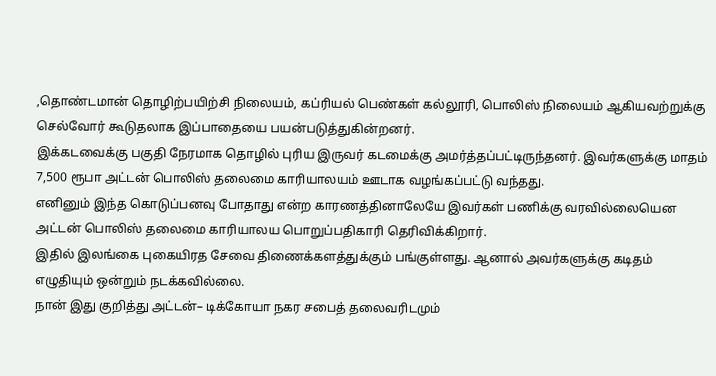,தொண்டமான் தொழிற்பயிற்சி நிலையம், கப்ரியல் பெண்கள் கல்லூரி, பொலிஸ் நிலையம் ஆகியவற்றுக்கு செல்வோர் கூடுதலாக இப்பாதையை பயன்படுத்துகின்றனர்.
இக்கடவைக்கு பகுதி நேரமாக தொழில் புரிய இருவர் கடமைக்கு அமர்த்தப்பட்டிருந்தனர். இவர்களுக்கு மாதம் 7,500 ரூபா அட்டன் பொலிஸ் தலைமை காரியாலயம் ஊடாக வழங்கப்பட்டு வந்தது.
எனினும் இந்த கொடுப்பனவு போதாது என்ற காரணத்தினாலேயே இவர்கள் பணிக்கு வரவில்லையென அட்டன் பொலிஸ் தலைமை காரியாலய பொறுப்பதிகாரி தெரிவிக்கிறார்.
இதில் இலங்கை புகையிரத சேவை திணைக்களத்துக்கும் பங்குள்ளது. ஆனால் அவர்களுக்கு கடிதம் எழுதியும் ஒன்றும் நடக்கவில்லை.
நான் இது குறித்து அட்டன்– டிக்கோயா நகர சபைத் தலைவரிடமும்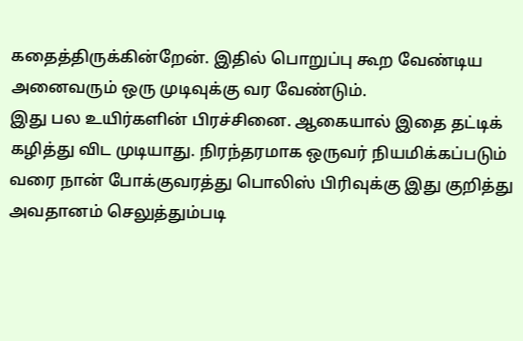கதைத்திருக்கின்றேன். இதில் பொறுப்பு கூற வேண்டிய அனைவரும் ஒரு முடிவுக்கு வர வேண்டும்.
இது பல உயிர்களின் பிரச்சினை. ஆகையால் இதை தட்டிக் கழித்து விட முடியாது. நிரந்தரமாக ஒருவர் நியமிக்கப்படும் வரை நான் போக்குவரத்து பொலிஸ் பிரிவுக்கு இது குறித்து அவதானம் செலுத்தும்படி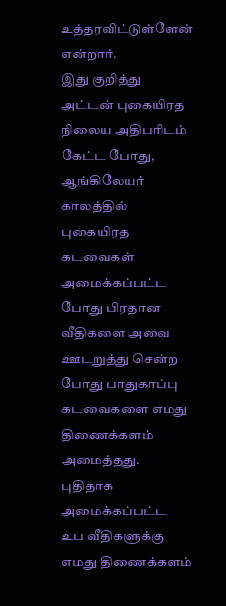உத்தரவிட்டுள்ளேன் என்றார்.
இது குறித்து அட்டன் புகையிரத நிலைய அதிபரிடம் கேட்ட போது, ஆங்கிலேயர் காலத்தில் புகையிரத கடவைகள் அமைக்கப்பட்ட போது பிரதான வீதிகளை அவை ஊடறுத்து சென்ற போது பாதுகாப்பு கடவைகளை எமது திணைக்களம் அமைத்தது.
புதிதாக அமைக்கப்பட்ட உப வீதிகளுக்கு எமது திணைக்களம்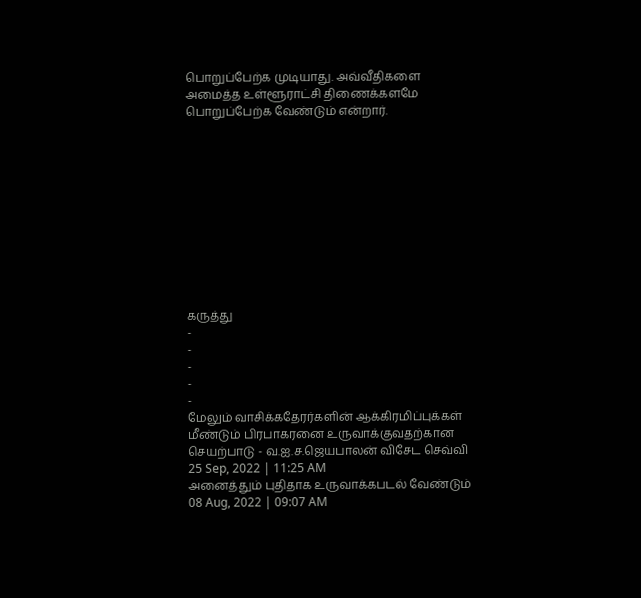பொறுப்பேற்க முடியாது. அவ்வீதிகளை அமைத்த உள்ளூராட்சி திணைக்களமே பொறுப்பேற்க வேண்டும் என்றார்.











கருத்து
-
-
-
-
-
மேலும் வாசிக்கதேரர்களின் ஆக்கிரமிப்புக்கள் மீண்டும் பிரபாகரனை உருவாக்குவதற்கான செயற்பாடு - வ.ஐ.ச.ஜெயபாலன் விசேட செவ்வி
25 Sep, 2022 | 11:25 AM
அனைத்தும் புதிதாக உருவாக்கபடல் வேண்டும்
08 Aug, 2022 | 09:07 AM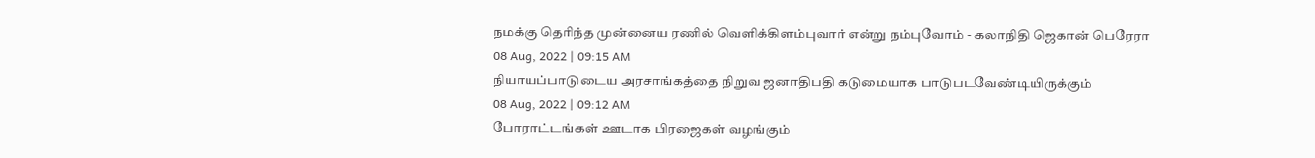நமக்கு தெரிந்த முன்னைய ரணில் வெளிக்கிளம்புவார் என்று நம்புவோம் - கலாநிதி ஜெகான் பெரேரா
08 Aug, 2022 | 09:15 AM
நியாயப்பாடுடைய அரசாங்கத்தை நிறுவ ஜனாதிபதி கடுமையாக பாடுபடவேண்டியிருக்கும்
08 Aug, 2022 | 09:12 AM
போராட்டங்கள் ஊடாக பிரஜைகள் வழங்கும்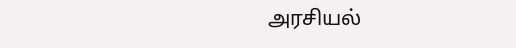அரசியல்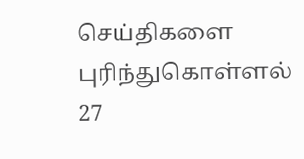செய்திகளை புரிந்துகொள்ளல்
27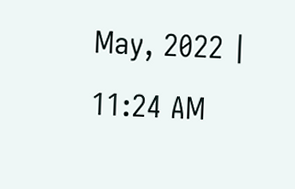May, 2022 | 11:24 AM